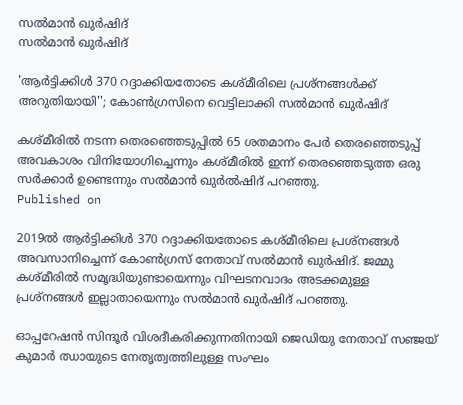സൽമാൻ ഖുർഷിദ്
സൽമാൻ ഖുർഷിദ്

'ആര്‍ട്ടിക്കിള്‍ 370 റദ്ദാക്കിയതോടെ കശ്മീരിലെ പ്രശ്‌നങ്ങള്‍ക്ക് അറുതിയായി''; കോണ്‍ഗ്രസിനെ വെട്ടിലാക്കി സല്‍മാന്‍ ഖുര്‍ഷിദ്

കശ്മീരില്‍ നടന്ന തെരഞ്ഞെടുപ്പില്‍ 65 ശതമാനം പേര്‍ തെരഞ്ഞെടുപ്പ് അവകാശം വിനിയോഗിച്ചെന്നും കശ്മീരില്‍ ഇന്ന് തെരഞ്ഞെടുത്ത ഒരു സര്‍ക്കാര്‍ ഉണ്ടെന്നും സൽമാൻ ഖുർൽഷിദ് പറഞ്ഞു.
Published on

2019ല്‍ ആര്‍ട്ടിക്കിള്‍ 370 റദ്ദാക്കിയതോടെ കശ്മീരിലെ പ്രശ്‌നങ്ങള്‍ അവസാനിച്ചെന്ന് കോണ്‍ഗ്രസ് നേതാവ് സല്‍മാന്‍ ഖുര്‍ഷിദ്. ജമ്മു കശ്മീരില്‍ സമൃദ്ധിയുണ്ടായെന്നും വിഘടനവാദം അടക്കമുള്ള പ്രശ്‌നങ്ങള്‍ ഇല്ലാതായെന്നും സല്‍മാന്‍ ഖുര്‍ഷിദ് പറഞ്ഞു.

ഓപ്പറേഷന്‍ സിന്ദൂര്‍ വിശദീകരിക്കുന്നതിനായി ജെഡിയു നേതാവ് സഞ്ജയ് കുമാര്‍ ഝായുടെ നേതൃത്വത്തിലുള്ള സംഘം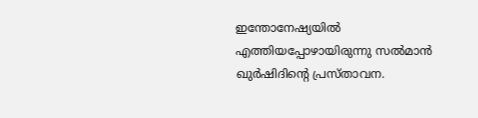ഇന്തോനേഷ്യയില്‍ എത്തിയപ്പോഴായിരുന്നു സൽമാൻ ഖുർഷിദിന്‍റെ പ്രസ്താവന.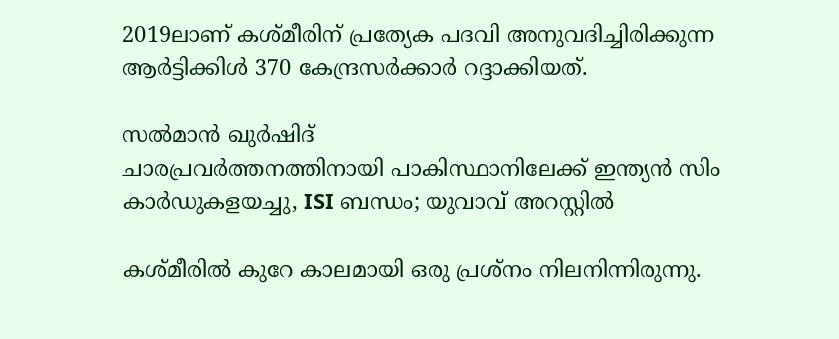2019ലാണ് കശ്മീരിന് പ്രത്യേക പദവി അനുവദിച്ചിരിക്കുന്ന ആർട്ടിക്കിൾ 370 കേന്ദ്രസര്‍ക്കാര്‍ റദ്ദാക്കിയത്.

സൽമാൻ ഖുർഷിദ്
ചാരപ്രവർത്തനത്തിനായി പാകിസ്ഥാനിലേക്ക് ഇന്ത്യൻ സിം കാർഡുകളയച്ചു, ISI ബന്ധം; യുവാവ് അറസ്റ്റിൽ

കശ്മീരില്‍ കുറേ കാലമായി ഒരു പ്രശ്‌നം നിലനിന്നിരുന്നു.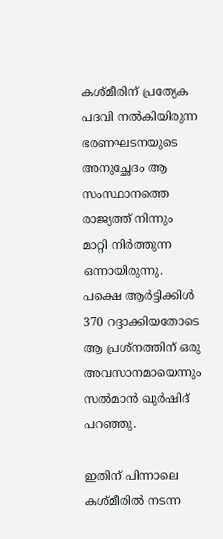കശ്മീരിന് പ്രത്യേക പദവി നല്‍കിയിരുന്ന ഭരണഘടനയുടെ അനുച്ഛേദം ആ സംസ്ഥാനത്തെ രാജ്യത്ത് നിന്നും മാറ്റി നിര്‍ത്തുന്ന ഒന്നായിരുന്നു. പക്ഷെ ആര്‍ട്ടിക്കിള്‍ 370 റദ്ദാക്കിയതോടെ ആ പ്രശ്‌നത്തിന് ഒരു അവസാനമായെന്നും സല്‍മാന്‍ ഖുര്‍ഷിദ് പറഞ്ഞു.

ഇതിന് പിന്നാലെ കശ്മീരില്‍ നടന്ന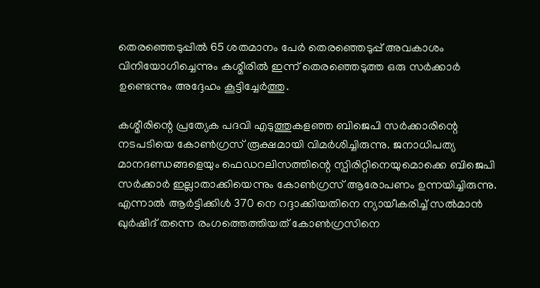തെരഞ്ഞെടുപ്പില്‍ 65 ശതമാനം പേര്‍ തെരഞ്ഞെടുപ്പ് അവകാശം വിനിയോഗിച്ചെന്നും കശ്മീരില്‍ ഇന്ന് തെരഞ്ഞെടുത്ത ഒരു സര്‍ക്കാര്‍ ഉണ്ടെന്നും അദ്ദേഹം കൂട്ടിച്ചേര്‍ത്തു.

കശ്മീരിന്റെ പ്രത്യേക പദവി എടുത്തുകളഞ്ഞ ബിജെപി സര്‍ക്കാരിന്റെ നടപടിയെ കോണ്‍ഗ്രസ് രൂക്ഷമായി വിമര്‍ശിച്ചിരുന്നു. ജനാധിപത്യ മാനദണ്ഡങ്ങളെയും ഫെഡറലിസത്തിന്റെ സ്പിരിറ്റിനെയുമൊക്കെ ബിജെപി സര്‍ക്കാര്‍ ഇല്ലാതാക്കിയെന്നും കോണ്‍ഗ്രസ് ആരോപണം ഉന്നയിച്ചിരുന്നു. എന്നാല്‍ ആര്‍ട്ടിക്കിള്‍ 370 നെ റദ്ദാക്കിയതിനെ ന്യായീകരിച്ച് സല്‍മാന്‍ ഖുര്‍ഷിദ് തന്നെ രംഗത്തെത്തിയത് കോണ്‍ഗ്രസിനെ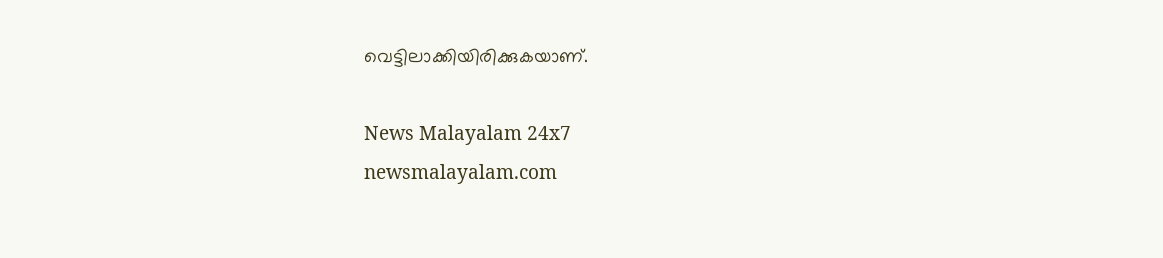വെട്ടിലാക്കിയിരിക്കുകയാണ്.

News Malayalam 24x7
newsmalayalam.com